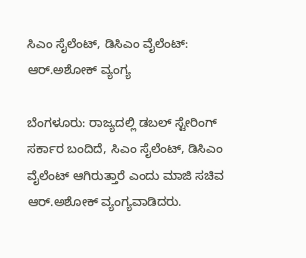ಸಿಎಂ ಸೈಲೆಂಟ್, ಡಿಸಿಎಂ ವೈಲೆಂಟ್: ಆರ್.ಅಶೋಕ್ ‌ವ್ಯಂಗ್ಯ

ಬೆಂಗಳೂರು: ರಾಜ್ಯದಲ್ಲಿ ಡಬಲ್ ಸ್ಟೇರಿಂಗ್ ಸರ್ಕಾರ ಬಂದಿದೆ, ಸಿಎಂ ಸೈಲೆಂಟ್, ಡಿಸಿಎಂ ವೈಲೆಂಟ್ ಆಗಿರುತ್ತಾರೆ ಎಂದು ಮಾಜಿ ಸಚಿವ  ಆರ್.ಅಶೋಕ್ ವ್ಯಂಗ್ಯವಾಡಿದರು.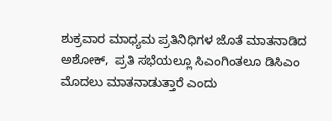ಶುಕ್ರವಾರ ಮಾಧ್ಯಮ ಪ್ರತಿನಿಧಿಗಳ ಜೊತೆ ಮಾತನಾಡಿದ ಅಶೋಕ್,  ಪ್ರತಿ ಸಭೆಯಲ್ಲೂ ಸಿಎಂಗಿಂತಲೂ ಡಿಸಿಎಂ ಮೊದಲು ಮಾತನಾಡುತ್ತಾರೆ ಎಂದು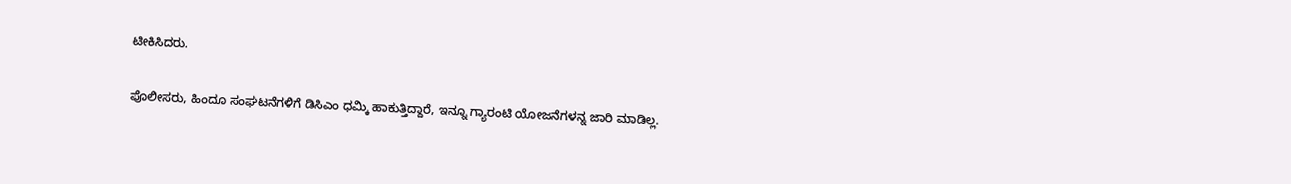ಟೀಕಿಸಿದರು.

ಪೊಲೀಸರು, ಹಿಂದೂ ಸಂಘಟನೆಗಳಿಗೆ ಡಿಸಿಎಂ ಧಮ್ಕಿ ಹಾಕುತ್ತಿದ್ದಾರೆ, ಇನ್ನೂ ಗ್ಯಾರಂಟಿ ಯೋಜನೆಗಳನ್ನ ಜಾರಿ ಮಾಡಿಲ್ಲ.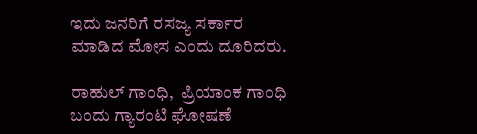ಇದು ಜನರಿಗೆ ರಸಜ್ಯ ಸರ್ಕಾರ  ಮಾಡಿದ ಮೋಸ ಎಂದು ದೂರಿದರು.

ರಾಹುಲ್ ಗಾಂಧಿ,  ಪ್ರಿಯಾಂಕ ಗಾಂಧಿ ಬಂದು ಗ್ಯಾರಂಟಿ ಘೋಷಣೆ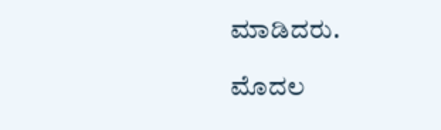ಮಾಡಿದರು.

ಮೊದಲ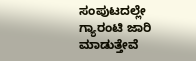ಸಂಪುಟದಲ್ಲೇ ಗ್ಯಾರಂಟಿ ಜಾರಿ ಮಾಡುತ್ತೇವೆ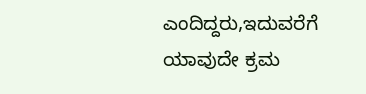ಎಂದಿದ್ದರು,ಇದುವರೆಗೆ ಯಾವುದೇ ಕ್ರಮ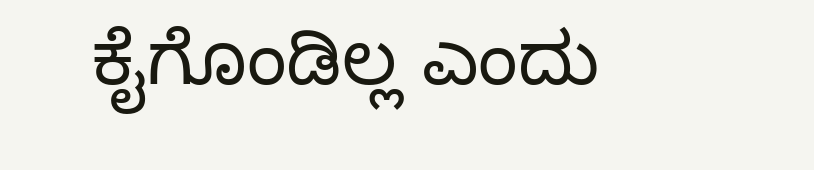ಕೈಗೊಂಡಿಲ್ಲ ಎಂದು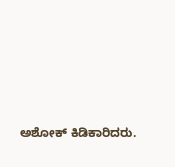ಅಶೋಕ್ ‌ಕಿಡಿಕಾರಿದರು.